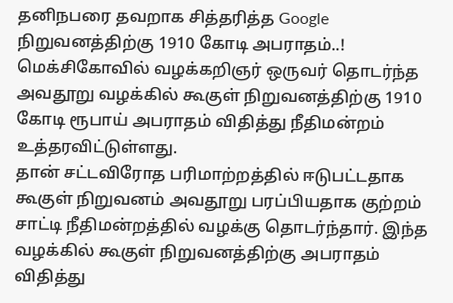தனிநபரை தவறாக சித்தரித்த Google நிறுவனத்திற்கு 1910 கோடி அபராதம்..!
மெக்சிகோவில் வழக்கறிஞர் ஒருவர் தொடர்ந்த அவதூறு வழக்கில் கூகுள் நிறுவனத்திற்கு 1910 கோடி ரூபாய் அபராதம் விதித்து நீதிமன்றம் உத்தரவிட்டுள்ளது.
தான் சட்டவிரோத பரிமாற்றத்தில் ஈடுபட்டதாக கூகுள் நிறுவனம் அவதூறு பரப்பியதாக குற்றம் சாட்டி நீதிமன்றத்தில் வழக்கு தொடர்ந்தார். இந்த வழக்கில் கூகுள் நிறுவனத்திற்கு அபராதம் விதித்து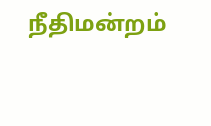நீதிமன்றம்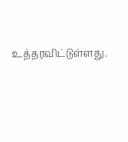உத்தரவிட்டுள்ளது.